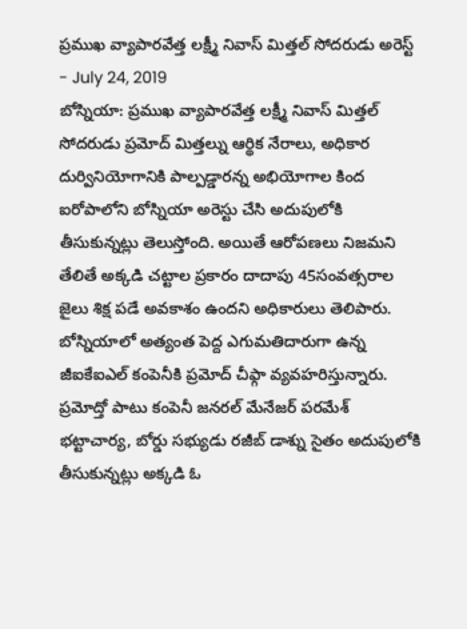ప్రముఖ వ్యాపారవేత్త లక్ష్మీ నివాస్ మిత్తల్ సోదరుడు అరెస్ట్
- July 24, 2019
బోస్నియా: ప్రముఖ వ్యాపారవేత్త లక్ష్మీ నివాస్ మిత్తల్ సోదరుడు ప్రమోద్ మిత్తల్ను ఆర్థిక నేరాలు, అధికార దుర్వినియోగానికి పాల్పడ్డారన్న అభియోగాల కింద ఐరోపాలోని బోస్నియా అరెస్టు చేసి అదుపులోకి తీసుకున్నట్లు తెలుస్తోంది. అయితే ఆరోపణలు నిజమని తేలితే అక్కడి చట్టాల ప్రకారం దాదాపు 45సంవత్సరాల జైలు శిక్ష పడే అవకాశం ఉందని అధికారులు తెలిపారు. బోస్నియాలో అత్యంత పెద్ద ఎగుమతిదారుగా ఉన్న జీఐకేఐఎల్ కంపెనీకి ప్రమోద్ చీఫ్గా వ్యవహరిస్తున్నారు. ప్రమోద్తో పాటు కంపెనీ జనరల్ మేనేజర్ పరమేశ్ భట్టాచార్య, బోర్డు సభ్యుడు రజీబ్ డాశ్ను సైతం అదుపులోకి తీసుకున్నట్లు అక్కడి ఓ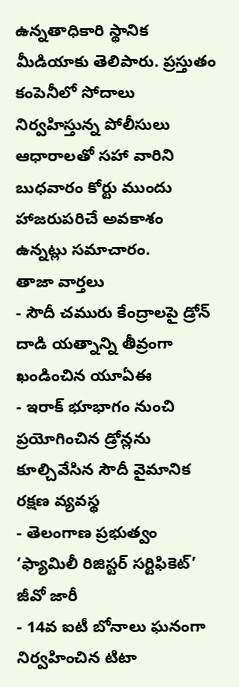ఉన్నతాధికారి స్థానిక మీడియాకు తెలిపారు. ప్రస్తుతం కంపెనీలో సోదాలు నిర్వహిస్తున్న పోలీసులు ఆధారాలతో సహా వారిని బుధవారం కోర్టు ముందు హాజరుపరిచే అవకాశం ఉన్నట్లు సమాచారం.
తాజా వార్తలు
- సౌదీ చమురు కేంద్రాలపై డ్రోన్ దాడి యత్నాన్ని తీవ్రంగా ఖండించిన యూఏఈ
- ఇరాక్ భూభాగం నుంచి ప్రయోగించిన డ్రోన్లను కూల్చివేసిన సౌదీ వైమానిక రక్షణ వ్యవస్థ
- తెలంగాణ ప్రభుత్వం ‘ఫ్యామిలీ రిజిస్టర్ సర్టిఫికెట్’ జీవో జారీ
- 14వ ఐటీ బోనాలు ఘనంగా నిర్వహించిన టిటా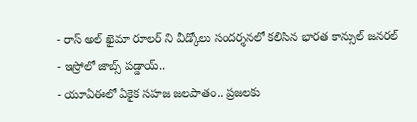- రాస్ అల్ ఖైమా రూలర్ ని వీడ్కోలు సందర్శనలో కలిసిన భారత కాన్సుల్ జనరల్
- ఇస్రోలో జాబ్స్ పడ్డాయ్..
- యూఏఈలో ఏకైక సహజ జలపాతం.. ప్రజలకు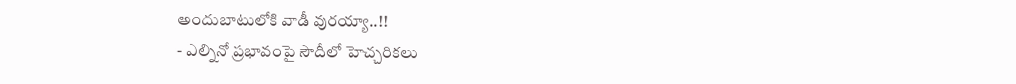అందుబాటులోకి వాడీ వురయ్యా..!!
- ఎల్నినో ప్రభావంపై సౌదీలో హెచ్చరికలు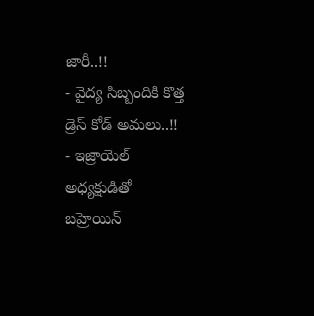జారీ..!!
- వైద్య సిబ్బందికి కొత్త డ్రెస్ కోడ్ అమలు..!!
- ఇజ్రాయెల్ అధ్యక్షుడితో బహ్రెయిన్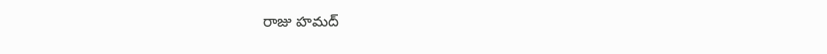రాజు హమద్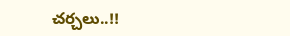చర్చలు..!!